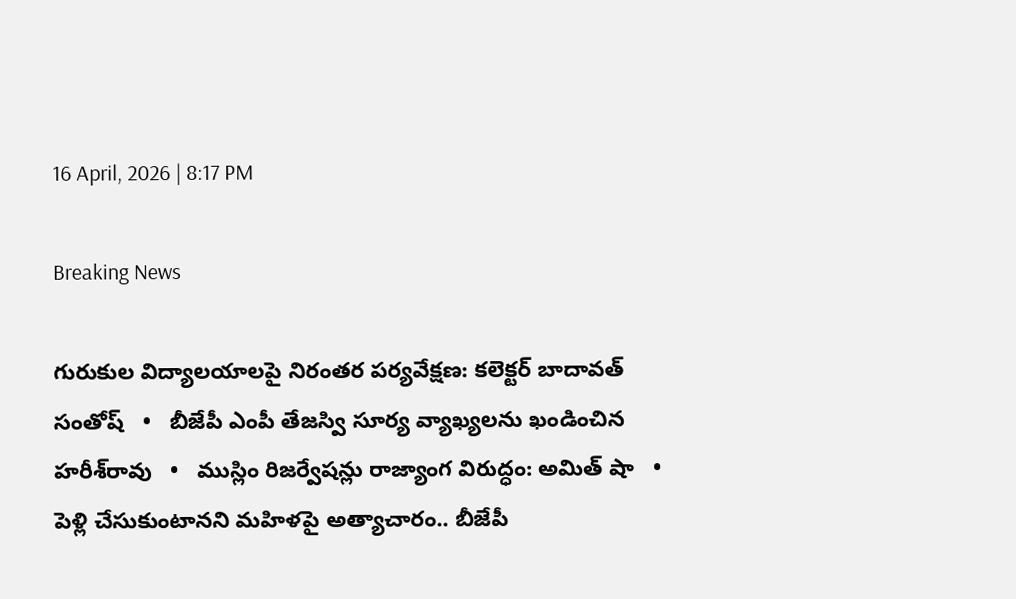16 April, 2026 | 8:17 PM

Breaking News

గురుకుల విద్యాలయాలపై నిరంతర పర్యవేక్షణ: కలెక్టర్ బాదావత్ సంతోష్   •   బీజేపీ ఎంపీ తేజస్వి సూర్య వ్యాఖ్యలను ఖండించిన హరీశ్‌రావు   •   ముస్లిం రిజర్వేషన్లు రాజ్యాంగ విరుద్ధం: అమిత్ షా   •   పెళ్లి చేసుకుంటానని మహిళపై అత్యాచారం.. బీజేపీ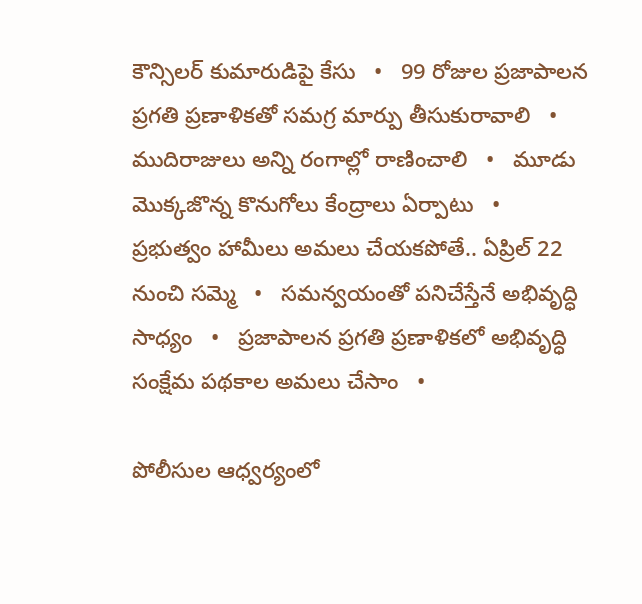కౌన్సిలర్ కుమారుడిపై కేసు   •   99 రోజుల ప్రజాపాలన ప్రగతి ప్రణాళికతో సమగ్ర మార్పు తీసుకురావాలి   •   ముదిరాజులు అన్ని రంగాల్లో రాణించాలి   •   మూడు మొక్కజొన్న కొనుగోలు కేంద్రాలు ఏర్పాటు   •   ప్రభుత్వం హామీలు అమలు చేయకపోతే.. ఏప్రిల్ 22 నుంచి సమ్మె   •   సమన్వయంతో పనిచేస్తేనే అభివృద్ధి సాధ్యం   •   ప్రజాపాలన ప్రగతి ప్రణాళికలో అభివృద్ధి సంక్షేమ పథకాల అమలు చేసాం   •

పోలీసుల ఆధ్వర్యంలో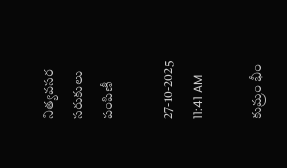నిత్యవసర సరుకులు పంపిణీ

27-10-2025 11:41 AM

కుమ్రం భీం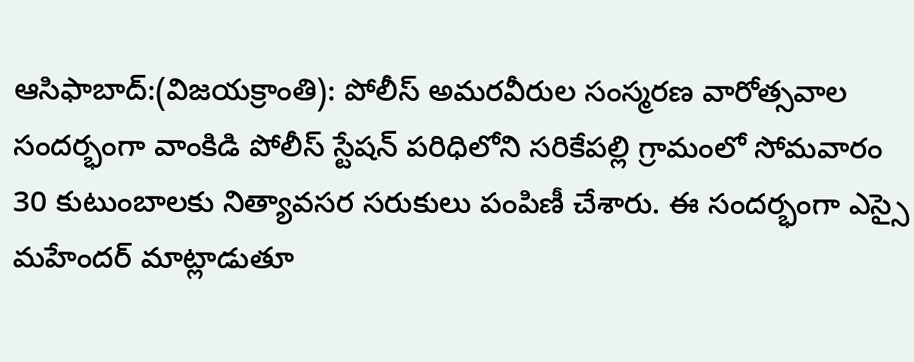ఆసిఫాబాద్:(విజయక్రాంతి): పోలీస్ అమరవీరుల సంస్మరణ వారోత్సవాల సందర్భంగా వాంకిడి పోలీస్ స్టేషన్ పరిధిలోని సరికేపల్లి గ్రామంలో సోమవారం 30 కుటుంబాలకు నిత్యావసర సరుకులు పంపిణీ చేశారు. ఈ సందర్భంగా ఎస్సై మహేందర్ మాట్లాడుతూ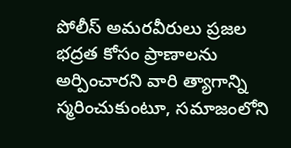పోలీస్ అమరవీరులు ప్రజల భద్రత కోసం ప్రాణాలను అర్పించారని వారి త్యాగాన్ని స్మరించుకుంటూ, సమాజంలోని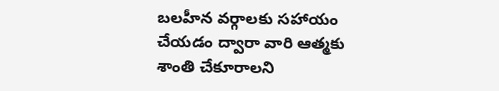బలహీన వర్గాలకు సహాయం చేయడం ద్వారా వారి ఆత్మకు శాంతి చేకూరాలని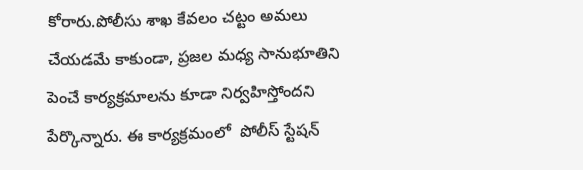కోరారు.పోలీసు శాఖ కేవలం చట్టం అమలు చేయడమే కాకుండా, ప్రజల మధ్య సానుభూతిని పెంచే కార్యక్రమాలను కూడా నిర్వహిస్తోందని  పేర్కొన్నారు. ఈ కార్యక్రమంలో  పోలీస్ స్టేషన్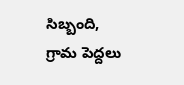సిబ్బంది, గ్రామ పెద్దలు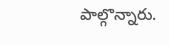పాల్గొన్నారు.